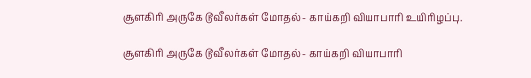சூளகிரி அருகே டூவீலர்கள் மோதல்- காய்கறி வியாபாரி உயிரிழப்பு.

சூளகிரி அருகே டூவீலர்கள் மோதல்- காய்கறி வியாபாரி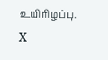உயிரிழப்பு.
X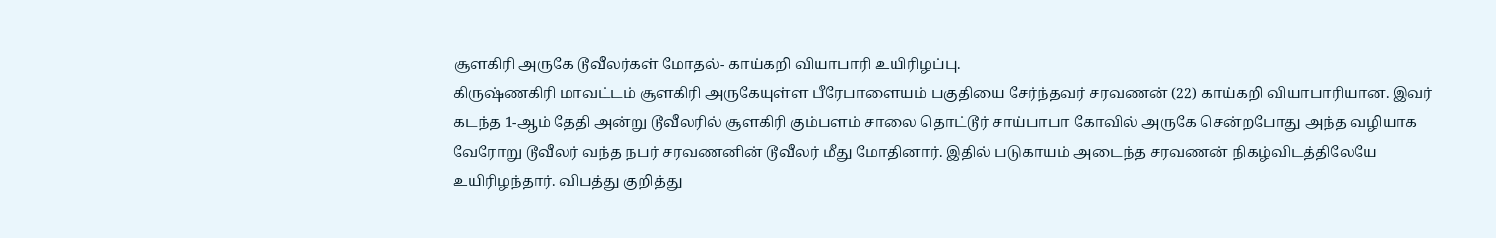சூளகிரி அருகே டூவீலர்கள் மோதல்- காய்கறி வியாபாரி உயிரிழப்பு.
கிருஷ்ணகிரி மாவட்டம் சூளகிரி அருகேயுள்ள பீரேபாளையம் பகுதியை சேர்ந்தவர் சரவணன் (22) காய்கறி வியாபாரியான. இவர் கடந்த 1-ஆம் தேதி அன்று டூவீலரில் சூளகிரி கும்பளம் சாலை தொட்டூர் சாய்பாபா கோவில் அருகே சென்றபோது அந்த வழியாக வேரோறு டூவீலர் வந்த நபர் சரவணனின் டூவீலர் மீது மோதினார். இதில் படுகாயம் அடைந்த சரவணன் நிகழ்விடத்திலேயே உயிரிழந்தார். விபத்து குறித்து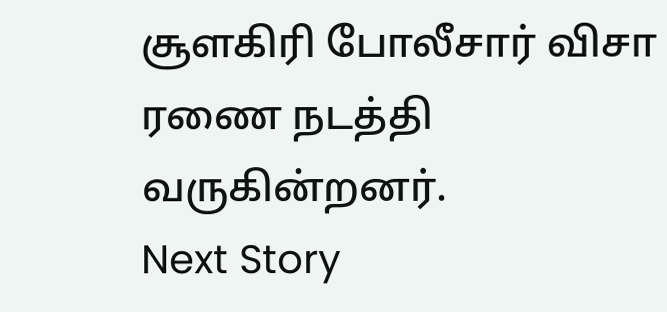சூளகிரி போலீசார் விசா ரணை நடத்தி வருகின்றனர்.
Next Story